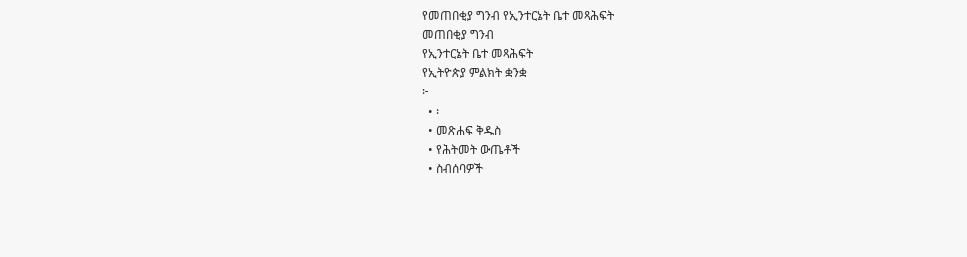የመጠበቂያ ግንብ የኢንተርኔት ቤተ መጻሕፍት
መጠበቂያ ግንብ
የኢንተርኔት ቤተ መጻሕፍት
የኢትዮጵያ ምልክት ቋንቋ
፦
  • ፡
  • መጽሐፍ ቅዱስ
  • የሕትመት ውጤቶች
  • ስብሰባዎች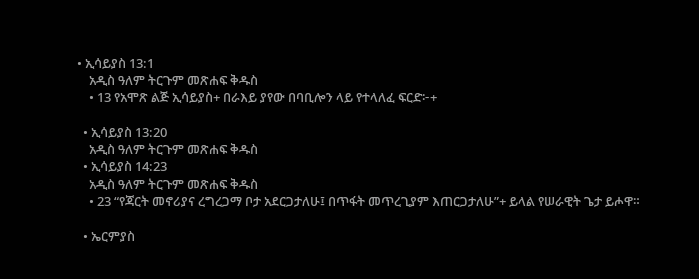• ኢሳይያስ 13:1
    አዲስ ዓለም ትርጉም መጽሐፍ ቅዱስ
    • 13 የአሞጽ ልጅ ኢሳይያስ+ በራእይ ያየው በባቢሎን ላይ የተላለፈ ፍርድ፦+

  • ኢሳይያስ 13:20
    አዲስ ዓለም ትርጉም መጽሐፍ ቅዱስ
  • ኢሳይያስ 14:23
    አዲስ ዓለም ትርጉም መጽሐፍ ቅዱስ
    • 23 “የጃርት መኖሪያና ረግረጋማ ቦታ አደርጋታለሁ፤ በጥፋት መጥረጊያም እጠርጋታለሁ”+ ይላል የሠራዊት ጌታ ይሖዋ።

  • ኤርምያስ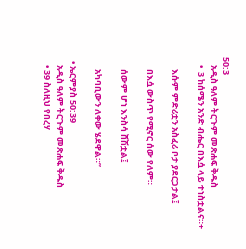50:3
    አዲስ ዓለም ትርጉም መጽሐፍ ቅዱስ
    •  3 ከሰሜን አንድ ብሔር በእሷ ላይ ተነስቷልና።+

      እሱም ምድሪቷን አስፈሪ ቦታ ያደርጋታል፤

      በእሷ ውስጥ የሚኖር ሰው የለም።

      ሰውም ሆነ እንስሳ ሸሽቷል፤

      አካባቢውን ለቀው ሄደዋል።”

  • ኤርምያስ 50:39
    አዲስ ዓለም ትርጉም መጽሐፍ ቅዱስ
    • 39 ስለዚህ የበረሃ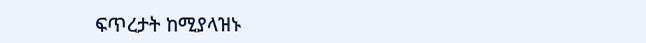ፍጥረታት ከሚያላዝኑ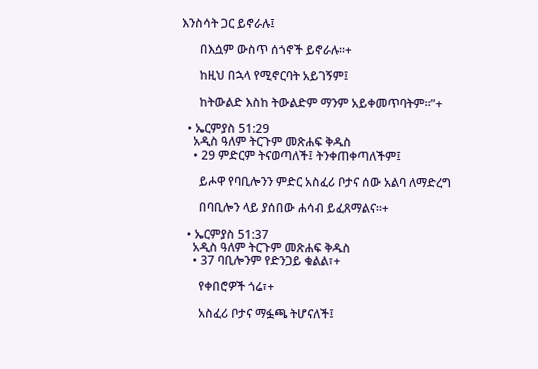እንስሳት ጋር ይኖራሉ፤

      በእሷም ውስጥ ሰጎኖች ይኖራሉ።+

      ከዚህ በኋላ የሚኖርባት አይገኝም፤

      ከትውልድ እስከ ትውልድም ማንም አይቀመጥባትም።”+

  • ኤርምያስ 51:29
    አዲስ ዓለም ትርጉም መጽሐፍ ቅዱስ
    • 29 ምድርም ትናወጣለች፤ ትንቀጠቀጣለችም፤

      ይሖዋ የባቢሎንን ምድር አስፈሪ ቦታና ሰው አልባ ለማድረግ

      በባቢሎን ላይ ያሰበው ሐሳብ ይፈጸማልና።+

  • ኤርምያስ 51:37
    አዲስ ዓለም ትርጉም መጽሐፍ ቅዱስ
    • 37 ባቢሎንም የድንጋይ ቁልል፣+

      የቀበሮዎች ጎሬ፣+

      አስፈሪ ቦታና ማፏጫ ትሆናለች፤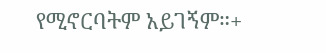የሚኖርባትም አይገኝም።+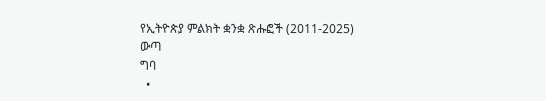የኢትዮጵያ ምልክት ቋንቋ ጽሑፎች (2011-2025)
ውጣ
ግባ
  •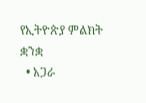የኢትዮጵያ ምልክት ቋንቋ
  • አጋራ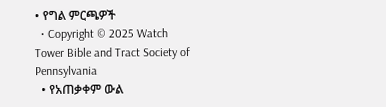• የግል ምርጫዎች
  • Copyright © 2025 Watch Tower Bible and Tract Society of Pennsylvania
  • የአጠቃቀም ውል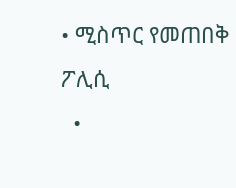• ሚስጥር የመጠበቅ ፖሊሲ
  •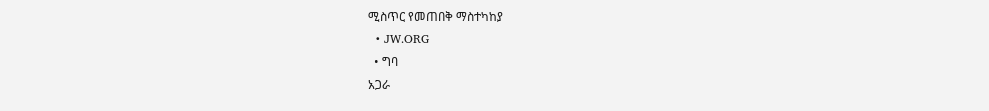ሚስጥር የመጠበቅ ማስተካከያ
  • JW.ORG
  • ግባ
አጋራ